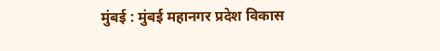मुंबई : मुंबई महानगर प्रदेश विकास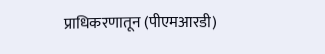प्राधिकरणातून (पीएमआरडी)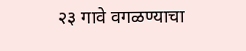२३ गावे वगळण्याचा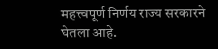महत्त्वपूर्ण निर्णय राज्य सरकारने घेतला आहे.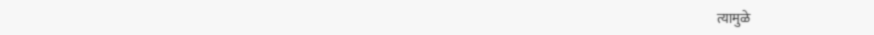त्यामुळे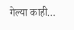गेल्या काही…